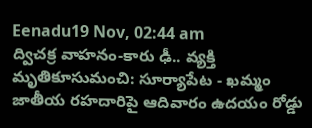Eenadu19 Nov, 02:44 am
ద్విచక్ర వాహనం-కారు ఢీ.. వ్యక్తి మృతికూసుమంచి: సూర్యాపేట - ఖమ్మం జాతీయ రహదారిపై ఆదివారం ఉదయం రోడ్డు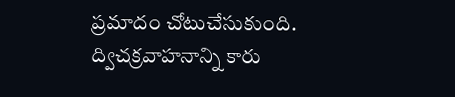ప్రమాదం చోటుచేసుకుంది. ద్విచక్రవాహనాన్ని కారు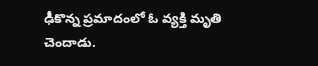ఢీకొన్న ప్రమాదంలో ఓ వ్యక్తి మృతి చెందాడు.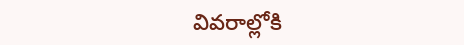వివరాల్లోకి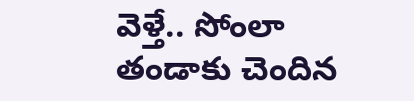వెళ్తే.. సోంలా తండాకు చెందిన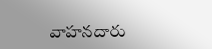వాహనదారు